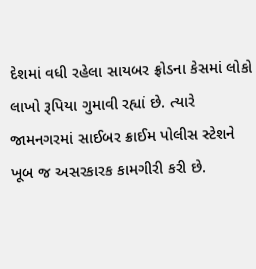દેશમાં વધી રહેલા સાયબર ફ્રોડના કેસમાં લોકો લાખો રૂપિયા ગુમાવી રહ્યાં છે. ત્યારે જામનગરમાં સાઈબર ક્રાઈમ પોલીસ સ્ટેશને ખૂબ જ અસરકારક કામગીરી કરી છે.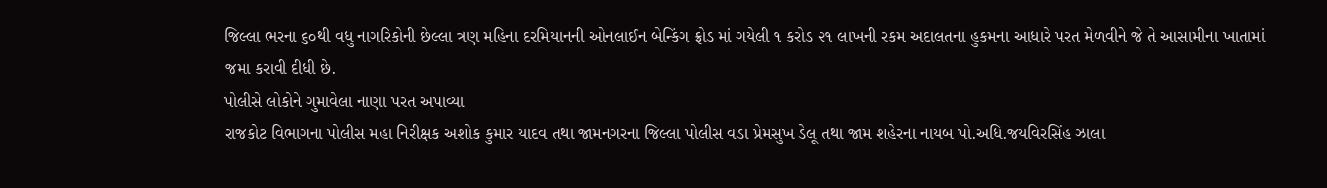જિલ્લા ભરના ૬૦થી વધુ નાગરિકોની છેલ્લા ત્રણ મહિના દરમિયાનની ઓનલાઈન બેન્કિંગ ફ્રોડ માં ગયેલી ૧ કરોડ ૨૧ લાખની રકમ અદાલતના હુકમના આધારે પરત મેળવીને જે તે આસામીના ખાતામાં જમા કરાવી દીધી છે.
પોલીસે લોકોને ગુમાવેલા નાણા પરત અપાવ્યા
રાજકોટ વિભાગના પોલીસ મહા નિરીક્ષક અશોક કુમાર યાદવ તથા જામનગરના જિલ્લા પોલીસ વડા પ્રેમસુખ ડેલૂ તથા જામ શહેરના નાયબ પો.અધિ.જયવિરસિંહ ઝાલા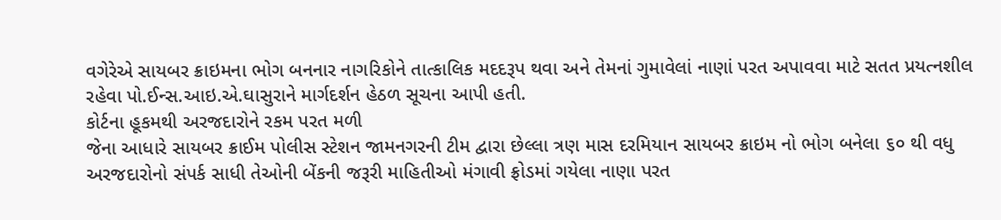વગેરેએ સાયબર ક્રાઇમના ભોગ બનનાર નાગરિકોને તાત્કાલિક મદદરૂપ થવા અને તેમનાં ગુમાવેલાં નાણાં પરત અપાવવા માટે સતત પ્રયત્નશીલ રહેવા પો.ઈન્સ.આઇ.એ.ઘાસુરાને માર્ગદર્શન હેઠળ સૂચના આપી હતી.
કોર્ટના હૂકમથી અરજદારોને રકમ પરત મળી
જેના આધારે સાયબર ક્રાઈમ પોલીસ સ્ટેશન જામનગરની ટીમ દ્વારા છેલ્લા ત્રણ માસ દરમિયાન સાયબર ક્રાઇમ નો ભોગ બનેલા ૬૦ થી વધુ અરજદારોનો સંપર્ક સાધી તેઓની બેંકની જરૂરી માહિતીઓ મંગાવી ફ્રોડમાં ગયેલા નાણા પરત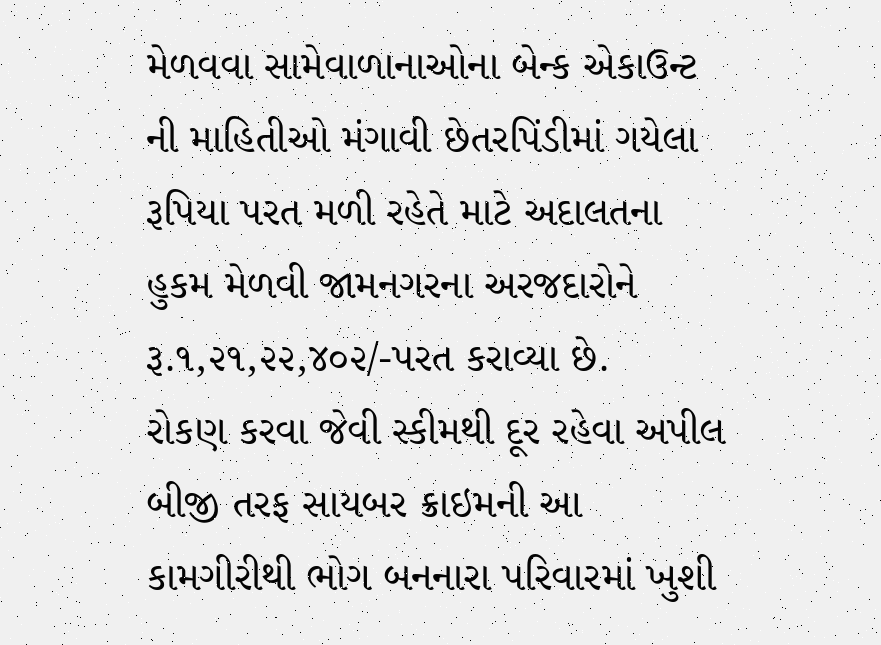મેળવવા સામેવાળાનાઓના બેન્ક એકાઉન્ટ ની માહિતીઓ મંગાવી છેતરપિંડીમાં ગયેલા રૂપિયા પરત મળી રહેતે માટે અદાલતના હુકમ મેળવી જામનગરના અરજદારોને રૂ.૧,૨૧,૨૨,૪૦૨/-પરત કરાવ્યા છે.
રોકણ કરવા જેવી સ્કીમથી દૂર રહેવા અપીલ
બીજી તરફ સાયબર ક્રાઇમની આ કામગીરીથી ભોગ બનનારા પરિવારમાં ખુશી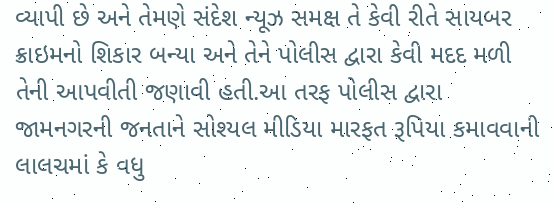વ્યાપી છે અને તેમણે સંદેશ ન્યૂઝ સમક્ષ તે કેવી રીતે સાયબર ક્રાઇમનો શિકાર બન્યા અને તેને પોલીસ દ્વારા કેવી મદદ મળી તેની આપવીતી જણાવી હતી.આ તરફ પોલીસ દ્વારા જામનગરની જનતાને સોશ્યલ મીડિયા મારફત રૂપિયા કમાવવાની લાલચમાં કે વધુ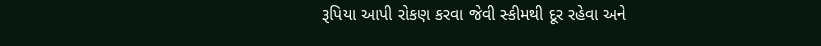રૂપિયા આપી રોકણ કરવા જેવી સ્કીમથી દૂર રહેવા અને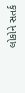લોકોને સતર્ક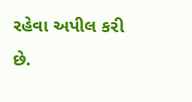રહેવા અપીલ કરી છે.